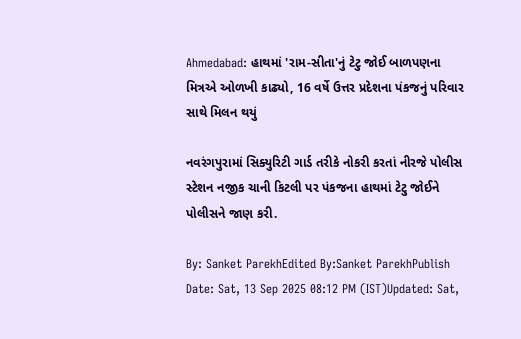Ahmedabad: હાથમાં 'રામ-સીતા'નું ટેટુ જોઈ બાળપણના મિત્રએ ઓળખી કાઢ્યો, 16 વર્ષે ઉત્તર પ્રદેશના પંકજનું પરિવાર સાથે મિલન થયું

નવરંગપુરામાં સિક્યુરિટી ગાર્ડ તરીકે નોકરી કરતાં નીરજે પોલીસ સ્ટેશન નજીક ચાની કિટલી પર પંકજના હાથમાં ટેટુ જોઈને પોલીસને જાણ કરી.

By: Sanket ParekhEdited By:Sanket ParekhPublish Date: Sat, 13 Sep 2025 08:12 PM (IST)Updated: Sat,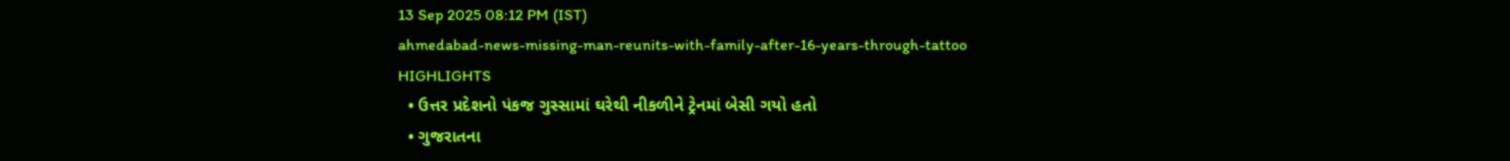13 Sep 2025 08:12 PM (IST)
ahmedabad-news-missing-man-reunits-with-family-after-16-years-through-tattoo
HIGHLIGHTS
  • ઉત્તર પ્રદેશનો પંકજ ગુસ્સામાં ઘરેથી નીકળીને ટ્રેનમાં બેસી ગયો હતો
  • ગુજરાતના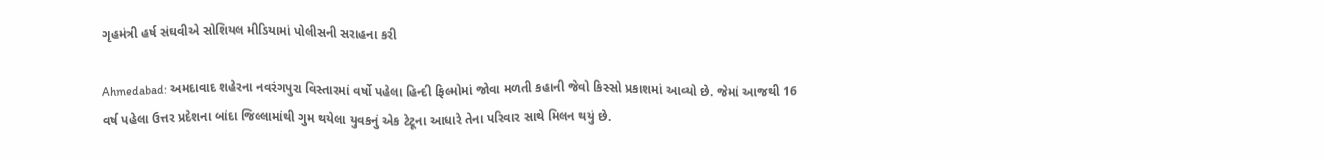ગૃહમંત્રી હર્ષ સંઘવીએ સોશિયલ મીડિયામાં પોલીસની સરાહના કરી

Ahmedabad: અમદાવાદ શહેરના નવરંગપુરા વિસ્તારમાં વર્ષો પહેલા હિન્દી ફિલ્મોમાં જોવા મળતી કહાની જેવો કિસ્સો પ્રકાશમાં આવ્યો છે. જેમાં આજથી 16 વર્ષ પહેલા ઉત્તર પ્રદેશના બાંદા જિલ્લામાંથી ગુમ થયેલા યુવકનું એક ટેટૂના આધારે તેના પરિવાર સાથે મિલન થયું છે.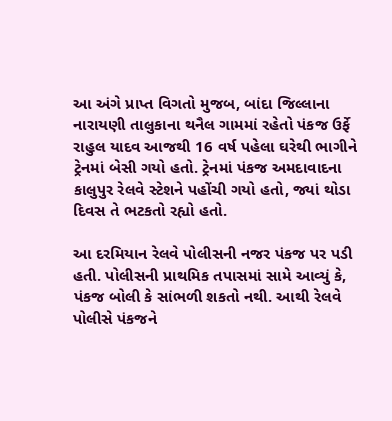આ અંગે પ્રાપ્ત વિગતો મુજબ, બાંદા જિલ્લાના નારાયણી તાલુકાના થનૈલ ગામમાં રહેતો પંકજ ઉર્ફે રાહુલ યાદવ આજથી 16 વર્ષ પહેલા ઘરેથી ભાગીને ટ્રેનમાં બેસી ગયો હતો. ટ્રેનમાં પંકજ અમદાવાદના કાલુપુર રેલવે સ્ટેશને પહોંચી ગયો હતો, જ્યાં થોડા દિવસ તે ભટકતો રહ્યો હતો.

આ દરમિયાન રેલવે પોલીસની નજર પંકજ પર પડી હતી. પોલીસની પ્રાથમિક તપાસમાં સામે આવ્યું કે, પંકજ બોલી કે સાંભળી શકતો નથી. આથી રેલવે પોલીસે પંકજને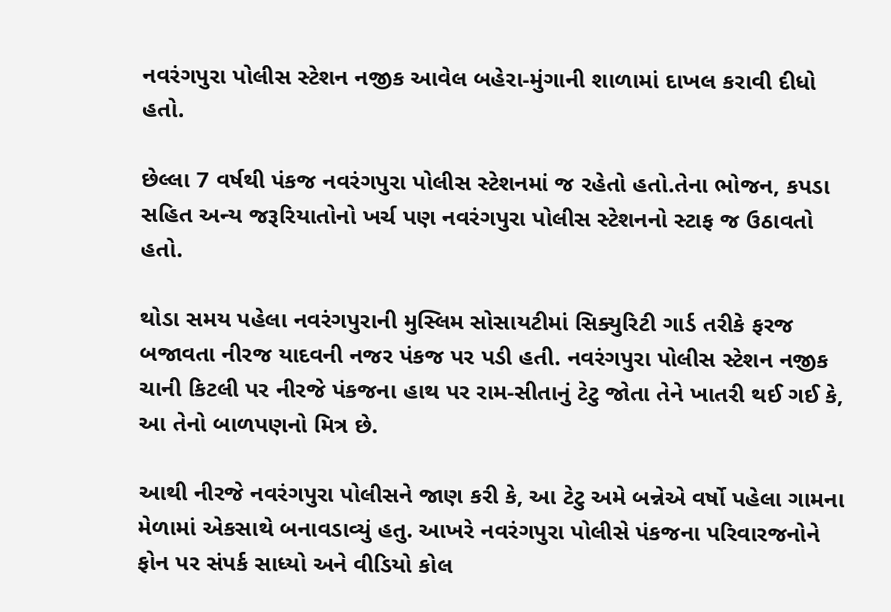નવરંગપુરા પોલીસ સ્ટેશન નજીક આવેલ બહેરા-મુંગાની શાળામાં દાખલ કરાવી દીધો હતો.

છેલ્લા 7 વર્ષથી પંકજ નવરંગપુરા પોલીસ સ્ટેશનમાં જ રહેતો હતો.તેના ભોજન, કપડા સહિત અન્ય જરૂરિયાતોનો ખર્ચ પણ નવરંગપુરા પોલીસ સ્ટેશનનો સ્ટાફ જ ઉઠાવતો હતો.

થોડા સમય પહેલા નવરંગપુરાની મુસ્લિમ સોસાયટીમાં સિક્યુરિટી ગાર્ડ તરીકે ફરજ બજાવતા નીરજ યાદવની નજર પંકજ પર પડી હતી. નવરંગપુરા પોલીસ સ્ટેશન નજીક ચાની કિટલી પર નીરજે પંકજના હાથ પર રામ-સીતાનું ટેટુ જોતા તેને ખાતરી થઈ ગઈ કે, આ તેનો બાળપણનો મિત્ર છે.

આથી નીરજે નવરંગપુરા પોલીસને જાણ કરી કે, આ ટેટુ અમે બન્નેએ વર્ષો પહેલા ગામના મેળામાં એકસાથે બનાવડાવ્યું હતુ. આખરે નવરંગપુરા પોલીસે પંકજના પરિવારજનોને ફોન પર સંપર્ક સાધ્યો અને વીડિયો કોલ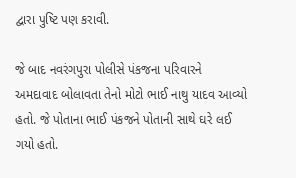દ્વારા પુષ્ટિ પણ કરાવી.

જે બાદ નવરંગપુરા પોલીસે પંકજના પરિવારને અમદાવાદ બોલાવતા તેનો મોટો ભાઈ નાથુ યાદવ આવ્યો હતો. જે પોતાના ભાઈ પંકજને પોતાની સાથે ઘરે લઈ ગયો હતો.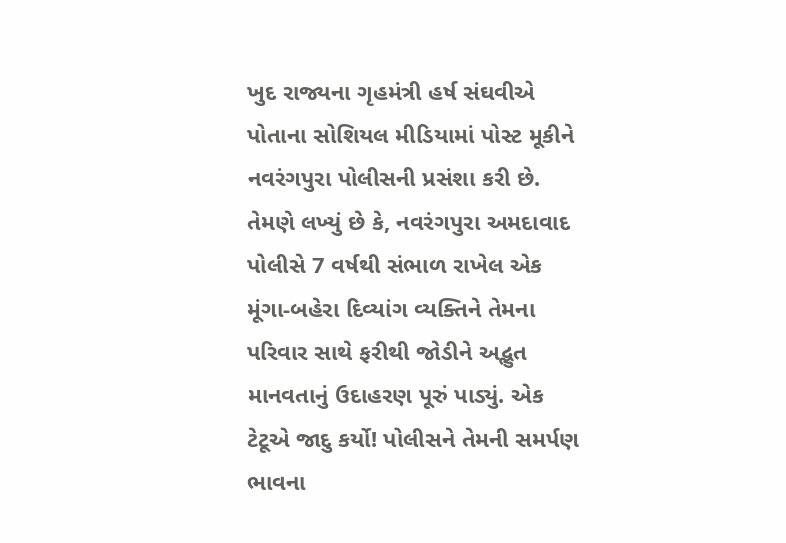ખુદ રાજ્યના ગૃહમંત્રી હર્ષ સંઘવીએ પોતાના સોશિયલ મીડિયામાં પોસ્ટ મૂકીને નવરંગપુરા પોલીસની પ્રસંશા કરી છે. તેમણે લખ્યું છે કે, નવરંગપુરા અમદાવાદ પોલીસે 7 વર્ષથી સંભાળ રાખેલ એક મૂંગા-બહેરા દિવ્યાંગ વ્યક્તિને તેમના પરિવાર સાથે ફરીથી જોડીને અદ્ભુત માનવતાનું ઉદાહરણ પૂરું પાડ્યું. એક ટેટૂએ જાદુ કર્યો! પોલીસને તેમની સમર્પણ ભાવના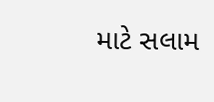માટે સલામ